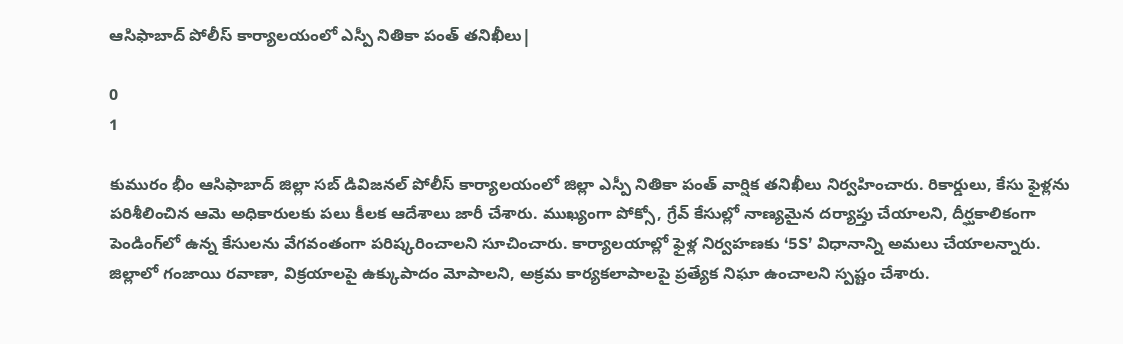ఆసిఫాబాద్ పోలీస్ కార్యాలయంలో ఎస్పీ నితికా పంత్ తనిఖీలు|

0
1

కుమురం భీం ఆసిఫాబాద్ జిల్లా సబ్ డివిజనల్ పోలీస్ కార్యాలయంలో జిల్లా ఎస్పీ నితికా పంత్ వార్షిక తనిఖీలు నిర్వహించారు. రికార్డులు, కేసు ఫైళ్లను పరిశీలించిన ఆమె అధికారులకు పలు కీలక ఆదేశాలు జారీ చేశారు. ముఖ్యంగా పోక్సో, గ్రేవ్ కేసుల్లో నాణ్యమైన దర్యాప్తు చేయాలని, దీర్ఘకాలికంగా పెండింగ్‌లో ఉన్న కేసులను వేగవంతంగా పరిష్కరించాలని సూచించారు. కార్యాలయాల్లో ఫైళ్ల నిర్వహణకు ‘5S’ విధానాన్ని అమలు చేయాలన్నారు. జిల్లాలో గంజాయి రవాణా, విక్రయాలపై ఉక్కుపాదం మోపాలని, అక్రమ కార్యకలాపాలపై ప్రత్యేక నిఘా ఉంచాలని స్పష్టం చేశారు.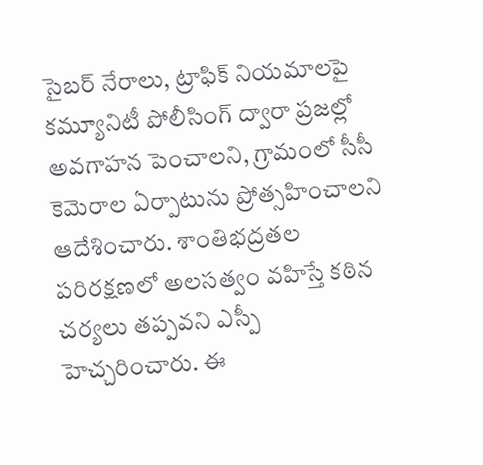సైబర్ నేరాలు, ట్రాఫిక్ నియమాలపై కమ్యూనిటీ పోలీసింగ్ ద్వారా ప్రజల్లో అవగాహన పెంచాలని, గ్రామంలో సీసీ కెమెరాల ఏర్పాటును ప్రోత్సహించాలని ఆదేశించారు. శాంతిభద్రతల పరిరక్షణలో అలసత్వం వహిస్తే కఠిన చర్యలు తప్పవని ఎస్పీ హెచ్చరించారు. ఈ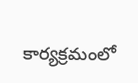కార్యక్రమంలో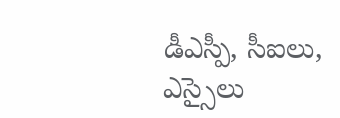డీఎస్పీ, సీఐలు, ఎస్సైలు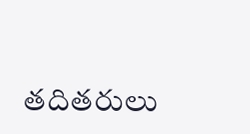తదితరులు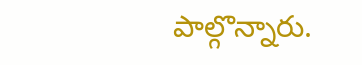పాల్గొన్నారు.